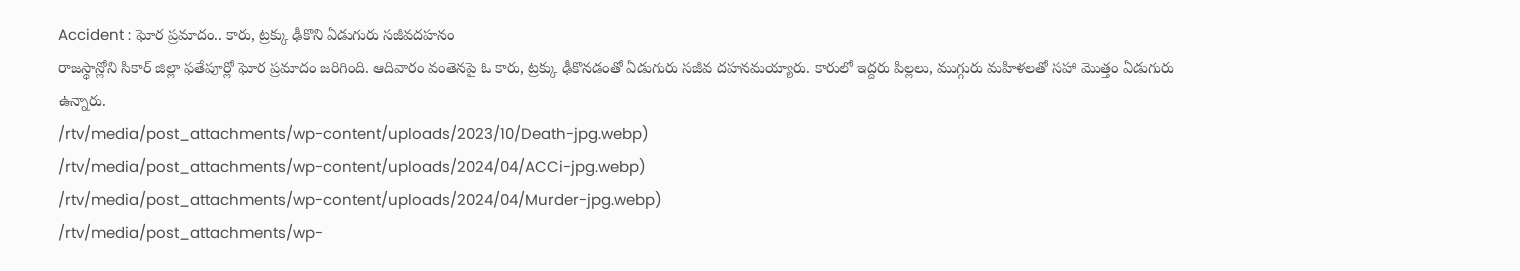Accident : ఘోర ప్రమాదం.. కారు, ట్రక్కు ఢీకొని ఏడుగురు సజీవదహనం
రాజస్థాన్లోని సికార్ జిల్లా ఫతేపూర్లో ఘోర ప్రమాదం జరిగింది. ఆదివారం వంతెనపై ఓ కారు, ట్రక్కు ఢీకొనడంతో ఏడుగురు సజీవ దహనమయ్యారు. కారులో ఇద్దరు పిల్లలు, ముగ్గురు మహిళలతో సహా మొత్తం ఏడుగురు ఉన్నారు.
/rtv/media/post_attachments/wp-content/uploads/2023/10/Death-jpg.webp)
/rtv/media/post_attachments/wp-content/uploads/2024/04/ACCi-jpg.webp)
/rtv/media/post_attachments/wp-content/uploads/2024/04/Murder-jpg.webp)
/rtv/media/post_attachments/wp-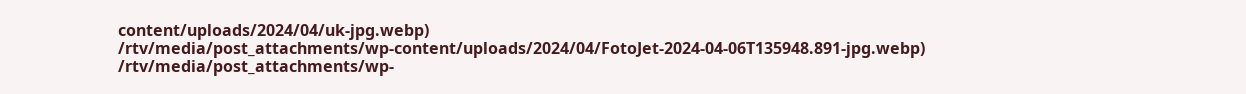content/uploads/2024/04/uk-jpg.webp)
/rtv/media/post_attachments/wp-content/uploads/2024/04/FotoJet-2024-04-06T135948.891-jpg.webp)
/rtv/media/post_attachments/wp-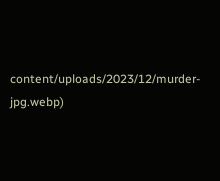content/uploads/2023/12/murder-jpg.webp)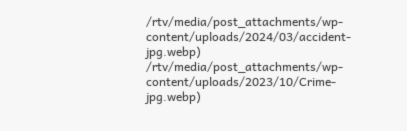/rtv/media/post_attachments/wp-content/uploads/2024/03/accident-jpg.webp)
/rtv/media/post_attachments/wp-content/uploads/2023/10/Crime-jpg.webp)